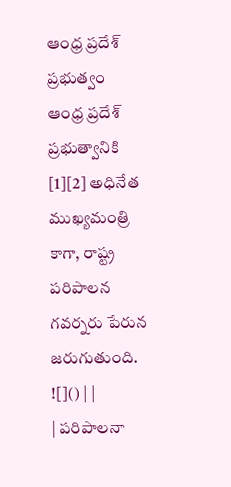ఆంధ్ర ప్రదేశ్ ప్రభుత్వం
ఆంధ్ర ప్రదేశ్ ప్రభుత్వానికి [1][2] అధినేత ముఖ్యమంత్రి కాగా, రాష్ట్ర పరిపాలన గవర్నరు పేరున జరుగుతుంది.
![]() | |
| పరిపాలనా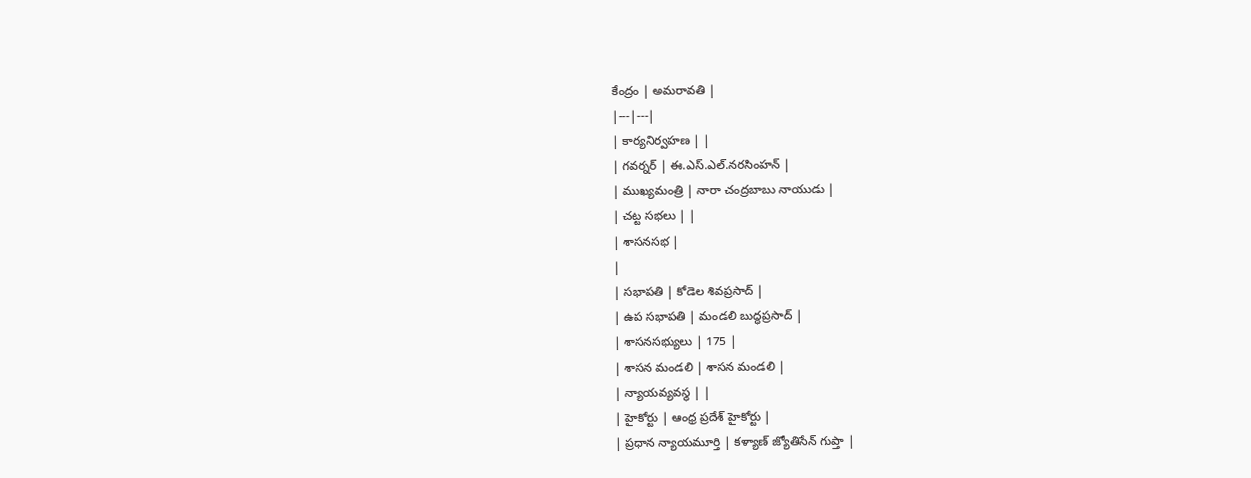కేంద్రం | అమరావతి |
|---|---|
| కార్యనిర్వహణ | |
| గవర్నర్ | ఈ.ఎస్.ఎల్.నరసింహన్ |
| ముఖ్యమంత్రి | నారా చంద్రబాబు నాయుడు |
| చట్ట సభలు | |
| శాసనసభ |
|
| సభాపతి | కోడెల శివప్రసాద్ |
| ఉప సభాపతి | మండలి బుద్ధప్రసాద్ |
| శాసనసభ్యులు | 175 |
| శాసన మండలి | శాసన మండలి |
| న్యాయవ్యవస్థ | |
| హైకోర్టు | ఆంధ్ర ప్రదేశ్ హైకోర్టు |
| ప్రధాన న్యాయమూర్తి | కళ్యాణ్ జ్యోతిసేన్ గుప్తా |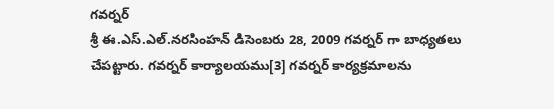గవర్నర్
శ్రీ ఈ.ఎస్.ఎల్.నరసింహన్ డిసెంబరు 28, 2009 గవర్నర్ గా బాధ్యతలు చేపట్టారు. గవర్నర్ కార్యాలయము[3] గవర్నర్ కార్యక్రమాలను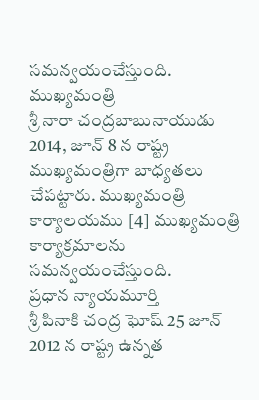సమన్వయంచేస్తుంది.
ముఖ్యమంత్రి
శ్రీ నారా చంద్రబాబునాయుడు 2014, జూన్ 8 న రాష్ట్ర ముఖ్యమంత్రిగా బాధ్యతలు చేపట్టారు. ముఖ్యమంత్రి కార్యాలయము [4] ముఖ్యమంత్రి కార్యాక్రమాలను సమన్వయంచేస్తుంది.
ప్రధాన న్యాయమూర్తి
శ్రీ పినాకి చంద్ర ఘోష్ 25 జూన్ 2012 న రాష్ట్ర ఉన్నత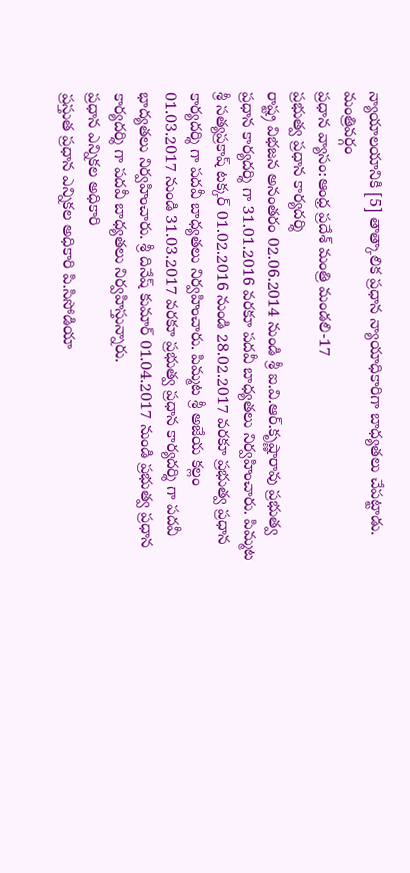న్యాయాలయానికి [5] తాత్కాలిక ప్రధాన న్యాయాధికారిగా బాధ్యతలు చేపట్టాడు.
మంత్రివర్గం
ప్రధాన వ్యాసం:ఆంధ్ర ప్రదేశ్ మంత్రి మండలి-17
ప్రభుత్వ ప్రధాన కార్యదర్శి
రాష్ట్ర విభజన అనంతరం 02.06.2014 నుండి శ్రీ ఐ.వి.ఆర్.కృష్ణారావు ప్రభుత్వ ప్రధాన కార్యదర్శి గా 31.01.2016 వరకూ పదవీ బాధ్యతలు నిర్వహించారు. పిమ్మట శ్రీ సత్యప్రకాష్ టక్కర్ 01.02.2016 నుండి 28.02.2017 వరకూ ప్రభుత్వ ప్రధాన కార్యదర్శి గా పదవీ బాధ్యతలు నిర్వహించారు. పిమ్మట శ్రీ అజేయ కల్లం 01.03.2017 నుండి 31.03.2017 వరకూ ప్రభుత్వ ప్రధాన కార్యదర్శి గా పదవీ భాద్యతలు నిర్వహించారు. శ్రీ దినేష్ కుమార్ 01.04.2017 నుండి ప్రభుత్వ ప్రధాన కార్యదర్శి గా పదవీ బాధ్యతలు నిర్వహిస్తున్నారు.
ప్రధాన ఎన్నికల అధికారి
ప్రస్తుత ప్రధాన ఎన్నికల అధికారి పి.సిసోడియా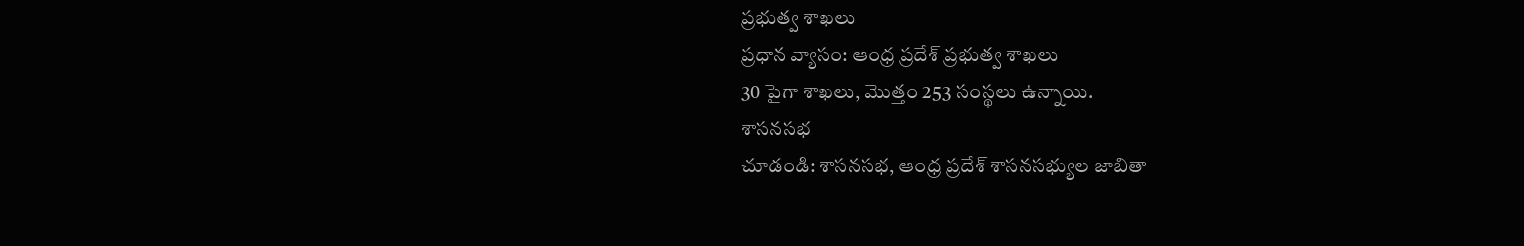ప్రభుత్వ శాఖలు
ప్రధాన వ్యాసం: ఆంధ్ర ప్రదేశ్ ప్రభుత్వ శాఖలు
30 పైగా శాఖలు, మొత్తం 253 సంస్థలు ఉన్నాయి.
శాసనసభ
చూడండి: శాసనసభ, ఆంధ్ర ప్రదేశ్ శాసనసభ్యుల జాబితా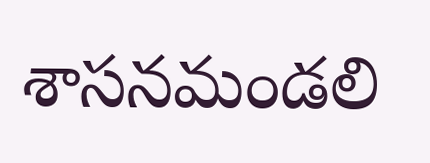శాసనమండలి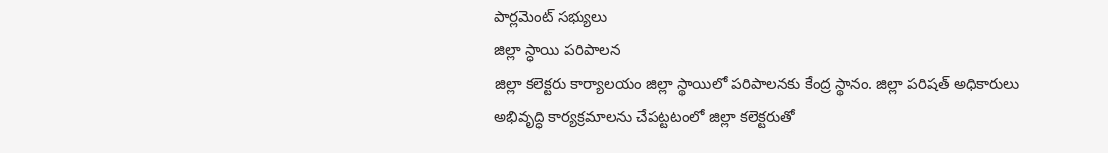పార్లమెంట్ సభ్యులు
జిల్లా స్ధాయి పరిపాలన
జిల్లా కలెక్టరు కార్యాలయం జిల్లా స్థాయిలో పరిపాలనకు కేంద్ర స్థానం. జిల్లా పరిషత్ అధికారులు అభివృద్ధి కార్యక్రమాలను చేపట్టటంలో జిల్లా కలెక్టరుతో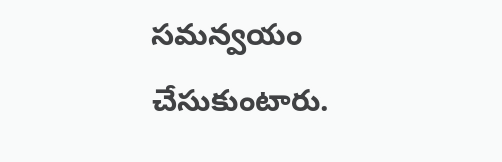సమన్వయం చేసుకుంటారు.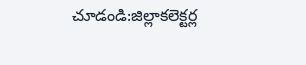చూడండి:జిల్లాకలెక్టర్ల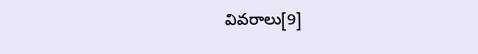వివరాలు[9]